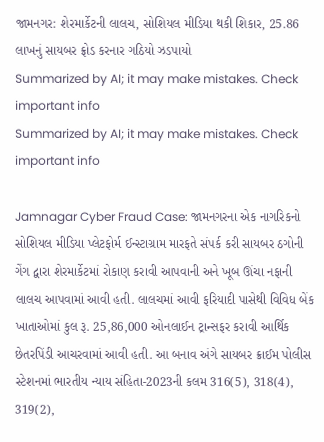જામનગર: શેરમાર્કેટની લાલચ, સોશિયલ મીડિયા થકી શિકાર, 25.86 લાખનું સાયબર ફ્રોડ કરનાર ગઠિયો ઝડપાયો
Summarized by AI; it may make mistakes. Check important info
Summarized by AI; it may make mistakes. Check important info

Jamnagar Cyber Fraud Case: જામનગરના એક નાગરિકનો સોશિયલ મીડિયા પ્લેટફોર્મ ઈન્સ્ટાગ્રામ મારફતે સંપર્ક કરી સાયબર ઠગોની ગેંગ દ્વારા શેરમાર્કેટમાં રોકાણ કરાવી આપવાની અને ખૂબ ઊંચા નફાની લાલચ આપવામાં આવી હતી. લાલચમાં આવી ફરિયાદી પાસેથી વિવિધ બેંક ખાતાઓમાં કુલ રૂ. 25,86,000 ઓનલાઈન ટ્રાન્સફર કરાવી આર્થિક છેતરપિંડી આચરવામાં આવી હતી. આ બનાવ અંગે સાયબર ક્રાઈમ પોલીસ સ્ટેશનમાં ભારતીય ન્યાય સંહિતા-2023ની કલમ 316(5), 318(4), 319(2),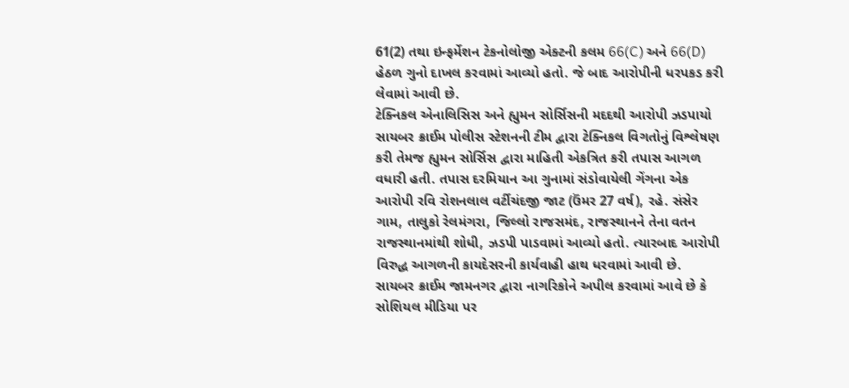61(2) તથા ઇન્ફર્મેશન ટેકનોલોજી એક્ટની કલમ 66(C) અને 66(D) હેઠળ ગુનો દાખલ કરવામાં આવ્યો હતો. જે બાદ આરોપીની ધરપકડ કરી લેવામાં આવી છે.
ટેક્નિકલ એનાલિસિસ અને હ્યુમન સોર્સિસની મદદથી આરોપી ઝડપાયો
સાયબર ક્રાઈમ પોલીસ સ્ટેશનની ટીમ દ્વારા ટેક્નિકલ વિગતોનું વિશ્લેષણ કરી તેમજ હ્યુમન સોર્સિસ દ્વારા માહિતી એકત્રિત કરી તપાસ આગળ વધારી હતી. તપાસ દરમિયાન આ ગુનામાં સંડોવાયેલી ગેંગના એક આરોપી રવિ રોશનલાલ વર્ટીચંદજી જાટ (ઉંમર 27 વર્ષ), રહે. સંસેર ગામ, તાલુકો રેલમંગરા, જિલ્લો રાજસમંદ, રાજસ્થાનને તેના વતન રાજસ્થાનમાંથી શોધી, ઝડપી પાડવામાં આવ્યો હતો. ત્યારબાદ આરોપી વિરુદ્ધ આગળની કાયદેસરની કાર્યવાહી હાથ ધરવામાં આવી છે.
સાયબર ક્રાઈમ જામનગર દ્વારા નાગરિકોને અપીલ કરવામાં આવે છે કે સોશિયલ મીડિયા પર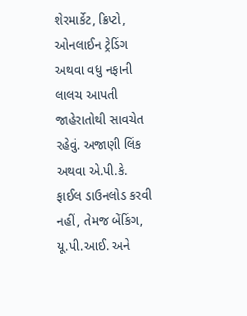શેરમાર્કેટ, ક્રિપ્ટો, ઓનલાઈન ટ્રેડિંગ અથવા વધુ નફાની લાલચ આપતી જાહેરાતોથી સાવચેત રહેવું. અજાણી લિંક અથવા એ.પી.કે. ફાઈલ ડાઉનલોડ કરવી નહીં, તેમજ બેંકિંગ, યૂ.પી.આઈ. અને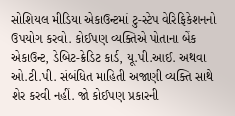સોશિયલ મીડિયા એકાઉન્ટમાં ટુ-સ્ટેપ વેરિફિકેશનનો ઉપયોગ કરવો. કોઈપણ વ્યક્તિએ પોતાના બેંક એકાઉન્ટ, ડેબિટ-ક્રેડિટ કાર્ડ, યૂ.પી.આઈ. અથવા ઓ.ટી.પી. સંબંધિત માહિતી અજાણી વ્યક્તિ સાથે શેર કરવી નહીં. જો કોઈપણ પ્રકારની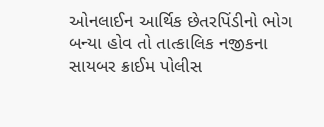ઓનલાઈન આર્થિક છેતરપિંડીનો ભોગ બન્યા હોવ તો તાત્કાલિક નજીકના સાયબર ક્રાઈમ પોલીસ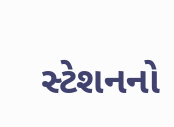સ્ટેશનનો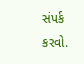સંપર્ક કરવો.